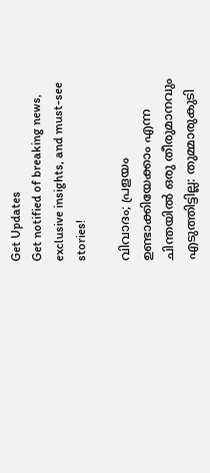Get Updates
Get notified of breaking news, exclusive insights, and must-see stories!

വിവാദം; പ്രളയം ഉണ്ടാക്കിയേക്കാം എന്ന ചിന്തയില്‍ ഒരു തീരുമാനവും എടുത്തിട്ടില്ല: തുമ്മാരുകുടി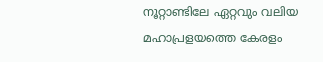നൂറ്റാണ്ടിലേ ഏറ്റവും വലിയ മഹാപ്രളയത്തെ കേരളം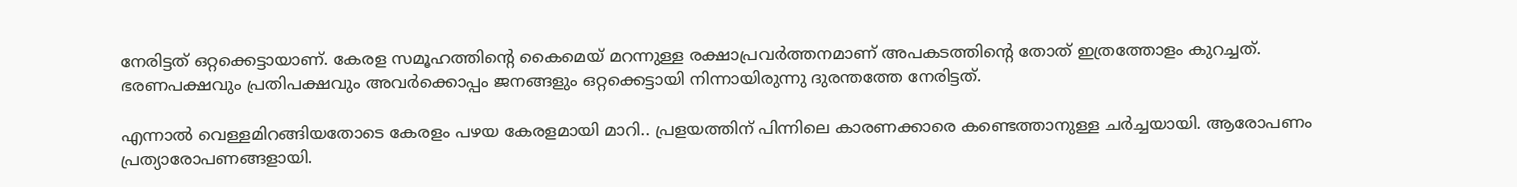നേരിട്ടത് ഒറ്റക്കെട്ടായാണ്. കേരള സമൂഹത്തിന്റെ കൈമെയ് മറന്നുള്ള രക്ഷാപ്രവര്‍ത്തനമാണ് അപകടത്തിന്റെ തോത് ഇത്രത്തോളം കുറച്ചത്. ഭരണപക്ഷവും പ്രതിപക്ഷവും അവര്‍ക്കൊപ്പം ജനങ്ങളും ഒറ്റക്കെട്ടായി നിന്നായിരുന്നു ദുരന്തത്തേ നേരിട്ടത്.

എന്നാല്‍ വെള്ളമിറങ്ങിയതോടെ കേരളം പഴയ കേരളമായി മാറി.. പ്രളയത്തിന് പിന്നിലെ കാരണക്കാരെ കണ്ടെത്താനുള്ള ചര്‍ച്ചയായി. ആരോപണം പ്രത്യാരോപണങ്ങളായി.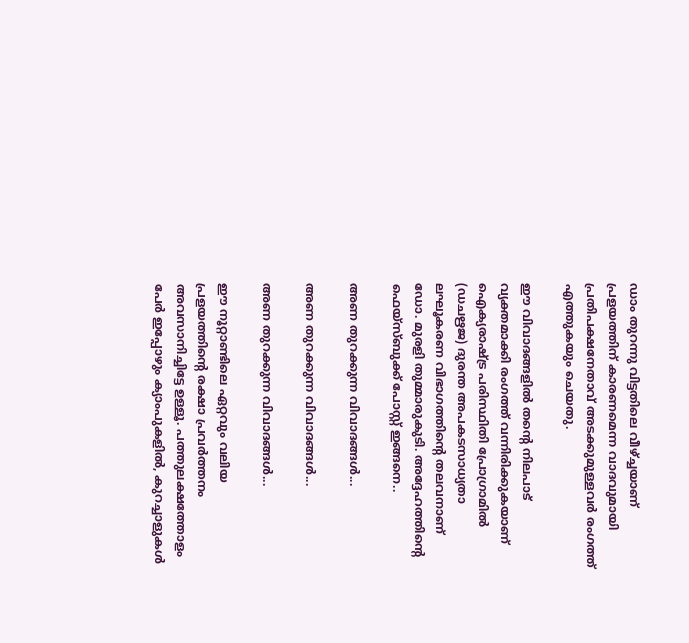ഡാം തുറന്നു വിട്ടതിലെ വീഴ്ച്ചയാണ് പ്രളയത്തിന് കാരണമെന്ന വാദവുമായി പ്രതിപക്ഷനേതാവ് അടക്കുമുള്ളവര്‍ രംഗത്ത് എത്തുകയും ചെയതു.

ഈ വിവാദങ്ങളില്‍ തന്റെ നിലപാട് വ്യക്തമാക്കി രംഗത്ത് വന്നിരിക്കുകയാണ് ഐക്യരാഷ്ട്ര പരിസ്ഥിതി പ്രോഗ്രാമില്‍ (ഡചഋജ) ദുരന്ത അപകടസാധ്യതാ ലഘൂകരണ വിഭാഗത്തിന്റെ തലവനാണ് ഡോ. മുരളി തുമ്മാരുകുടി. അദ്ദേഹത്തിന്റെ ഫെയ്‌സ്ബുക്ക് പോസ്റ്റ് ഇങ്ങനെ..

അണ തുറക്കുന്ന വിവാദങ്ങള്‍...

അണ തുറക്കുന്ന വിവാദങ്ങള്‍...

അണ തുറക്കുന്ന വിവാദങ്ങള്‍...

ഈ നൂറ്റാണ്ടിലെ ഏറ്റവും വലിയ പ്രളയത്തിന്റെ രക്ഷാ പ്രവര്‍ത്തനം അവസാനിച്ചിട്ടേ ഉള്ളൂ. പത്തുലക്ഷത്തോളം പേര്‍ ഇപ്പോഴും ക്യാംപുകളില്‍, കുറച്ചാളുകള്‍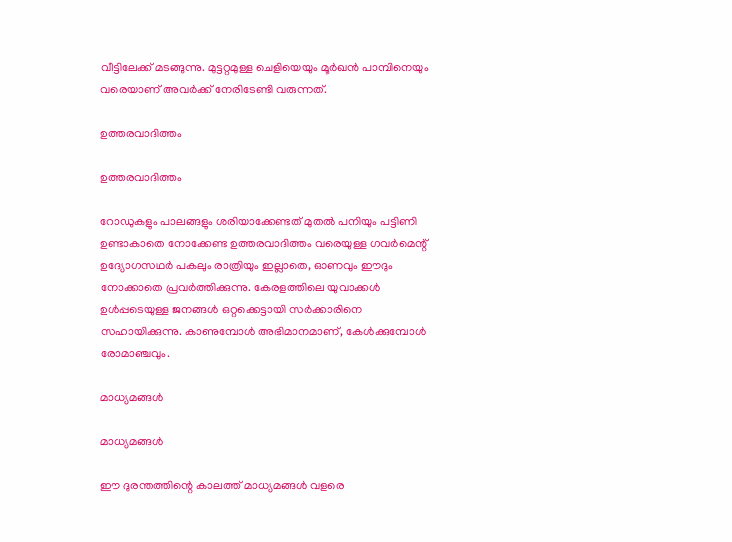വീട്ടിലേക്ക് മടങ്ങുന്നു. മുട്ടറ്റമുള്ള ചെളിയെയും മൂര്‍ഖന്‍ പാമ്പിനെയും വരെയാണ് അവര്‍ക്ക് നേരിടേണ്ടി വരുന്നത്.

ഉത്തരവാദിത്തം

ഉത്തരവാദിത്തം

റോഡുകളും പാലങ്ങളും ശരിയാക്കേണ്ടത് മുതല്‍ പനിയും പട്ടിണി ഉണ്ടാകാതെ നോക്കേണ്ട ഉത്തരവാദിത്തം വരെയുള്ള ഗവര്‍മെന്റ് ഉദ്യോഗസഥര്‍ പകലും രാത്രിയും ഇല്ലാതെ, ഓണവും ഈദും നോക്കാതെ പ്രവര്‍ത്തിക്കുന്നു. കേരളത്തിലെ യുവാക്കള്‍ ഉള്‍പ്പടെയുള്ള ജനങ്ങള്‍ ഒറ്റക്കെട്ടായി സര്‍ക്കാരിനെ സഹായിക്കുന്നു. കാണുമ്പോള്‍ അഭിമാനമാണ്, കേള്‍ക്കുമ്പോള്‍ രോമാഞ്ചവും.

മാധ്യമങ്ങള്‍

മാധ്യമങ്ങള്‍

ഈ ദുരന്തത്തിന്റെ കാലത്ത് മാധ്യമങ്ങള്‍ വളരെ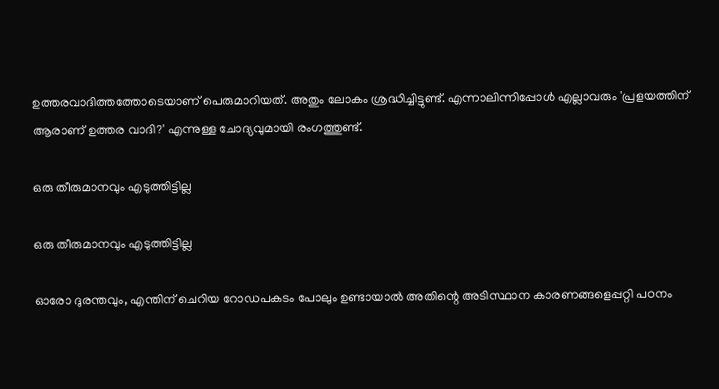ഉത്തരവാദിത്തത്തോടെയാണ് പെരുമാറിയത്. അതും ലോകം ശ്രദ്ധിച്ചിട്ടുണ്ട്. എന്നാലിന്നിപ്പോള്‍ എല്ലാവരും 'പ്രളയത്തിന് ആരാണ് ഉത്തര വാദി?' എന്നുള്ള ചോദ്യവുമായി രംഗത്തുണ്ട്.

ഒരു തീരുമാനവും എടുത്തിട്ടില്ല

ഒരു തീരുമാനവും എടുത്തിട്ടില്ല

ഓരോ ദുരന്തവും, എന്തിന് ചെറിയ റോഡപകടം പോലും ഉണ്ടായാല്‍ അതിന്റെ അടിസ്ഥാന കാരണങ്ങളെപ്പറ്റി പഠനം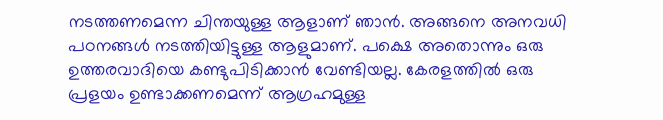നടത്തണമെന്ന ചിന്തയുള്ള ആളാണ് ഞാന്‍. അങ്ങനെ അനവധി പഠനങ്ങള്‍ നടത്തിയിട്ടുള്ള ആളുമാണ്. പക്ഷെ അതൊന്നും ഒരു ഉത്തരവാദിയെ കണ്ടുപിടിക്കാന്‍ വേണ്ടിയല്ല. കേരളത്തില്‍ ഒരു പ്രളയം ഉണ്ടാക്കണമെന്ന് ആഗ്രഹമുള്ള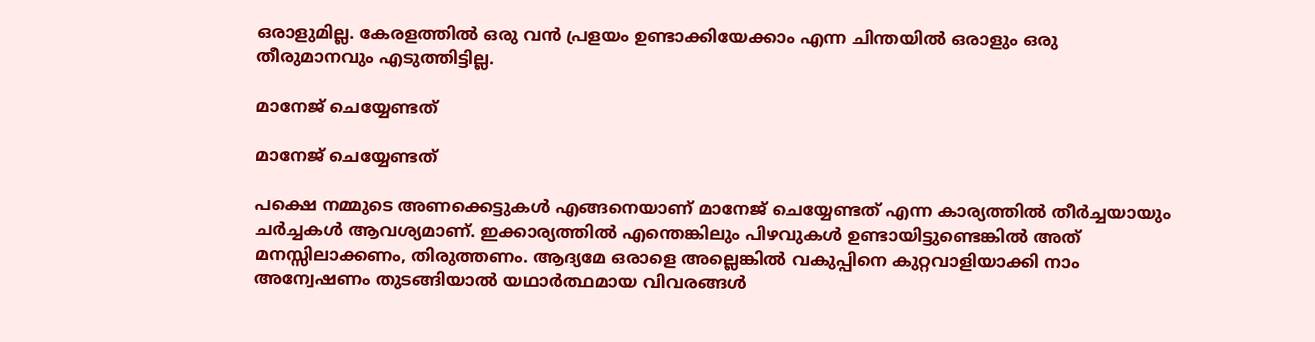ഒരാളുമില്ല. കേരളത്തില്‍ ഒരു വന്‍ പ്രളയം ഉണ്ടാക്കിയേക്കാം എന്ന ചിന്തയില്‍ ഒരാളും ഒരു തീരുമാനവും എടുത്തിട്ടില്ല.

മാനേജ് ചെയ്യേണ്ടത്

മാനേജ് ചെയ്യേണ്ടത്

പക്ഷെ നമ്മുടെ അണക്കെട്ടുകള്‍ എങ്ങനെയാണ് മാനേജ് ചെയ്യേണ്ടത് എന്ന കാര്യത്തില്‍ തീര്‍ച്ചയായും ചര്‍ച്ചകള്‍ ആവശ്യമാണ്. ഇക്കാര്യത്തില്‍ എന്തെങ്കിലും പിഴവുകള്‍ ഉണ്ടായിട്ടുണ്ടെങ്കില്‍ അത് മനസ്സിലാക്കണം, തിരുത്തണം. ആദ്യമേ ഒരാളെ അല്ലെങ്കില്‍ വകുപ്പിനെ കുറ്റവാളിയാക്കി നാം അന്വേഷണം തുടങ്ങിയാല്‍ യഥാര്‍ത്ഥമായ വിവരങ്ങള്‍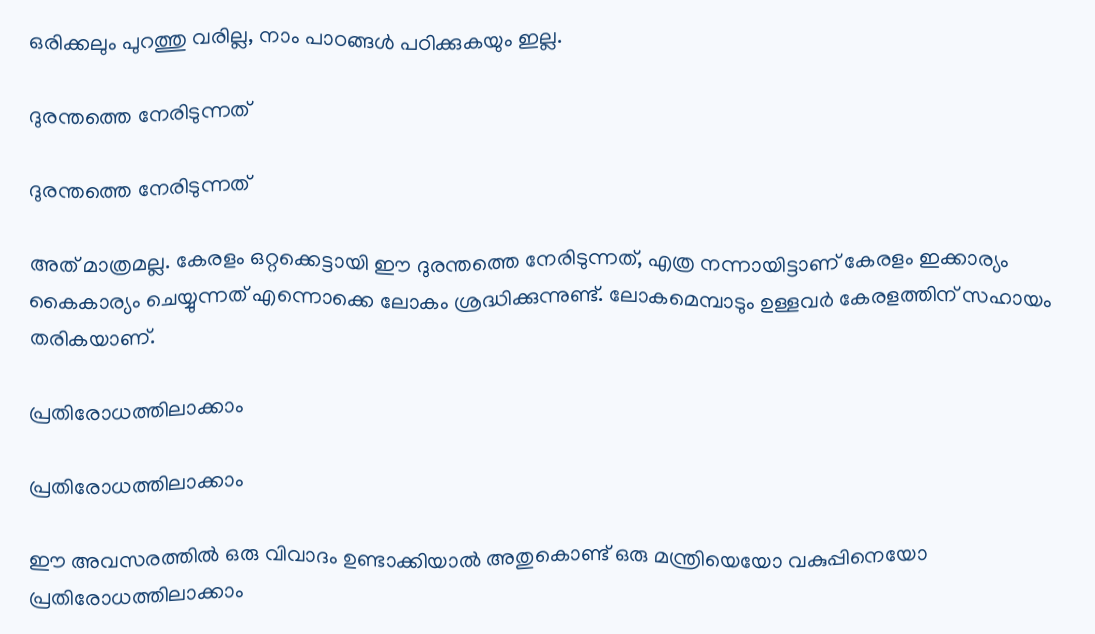ഒരിക്കലും പുറത്തു വരില്ല, നാം പാഠങ്ങള്‍ പഠിക്കുകയും ഇല്ല.

ദുരന്തത്തെ നേരിടുന്നത്

ദുരന്തത്തെ നേരിടുന്നത്

അത് മാത്രമല്ല. കേരളം ഒറ്റക്കെട്ടായി ഈ ദുരന്തത്തെ നേരിടുന്നത്, എത്ര നന്നായിട്ടാണ് കേരളം ഇക്കാര്യം കൈകാര്യം ചെയ്യുന്നത് എന്നൊക്കെ ലോകം ശ്രദ്ധിക്കുന്നുണ്ട്. ലോകമെമ്പാടും ഉള്ളവര്‍ കേരളത്തിന് സഹായം തരികയാണ്.

പ്രതിരോധത്തിലാക്കാം

പ്രതിരോധത്തിലാക്കാം

ഈ അവസരത്തില്‍ ഒരു വിവാദം ഉണ്ടാക്കിയാല്‍ അതുകൊണ്ട് ഒരു മന്ത്രിയെയോ വകുപ്പിനെയോ പ്രതിരോധത്തിലാക്കാം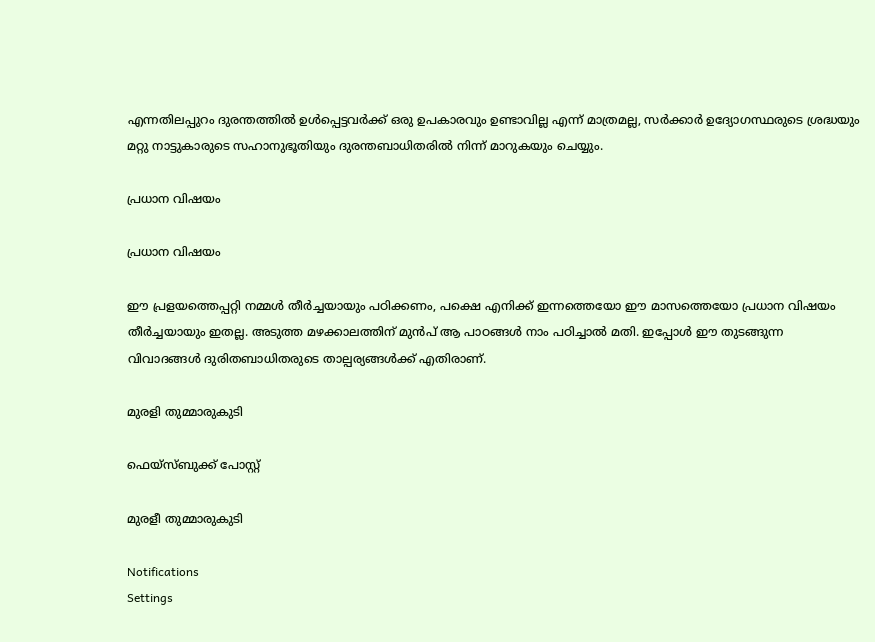എന്നതിലപ്പുറം ദുരന്തത്തില്‍ ഉള്‍പ്പെട്ടവര്‍ക്ക് ഒരു ഉപകാരവും ഉണ്ടാവില്ല എന്ന് മാത്രമല്ല, സര്‍ക്കാര്‍ ഉദ്യോഗസ്ഥരുടെ ശ്രദ്ധയും മറ്റു നാട്ടുകാരുടെ സഹാനുഭൂതിയും ദുരന്തബാധിതരില്‍ നിന്ന് മാറുകയും ചെയ്യും.

പ്രധാന വിഷയം

പ്രധാന വിഷയം

ഈ പ്രളയത്തെപ്പറ്റി നമ്മള്‍ തീര്‍ച്ചയായും പഠിക്കണം, പക്ഷെ എനിക്ക് ഇന്നത്തെയോ ഈ മാസത്തെയോ പ്രധാന വിഷയം തീര്‍ച്ചയായും ഇതല്ല. അടുത്ത മഴക്കാലത്തിന് മുന്‍പ് ആ പാഠങ്ങള്‍ നാം പഠിച്ചാല്‍ മതി. ഇപ്പോള്‍ ഈ തുടങ്ങുന്ന വിവാദങ്ങള്‍ ദുരിതബാധിതരുടെ താല്പര്യങ്ങള്‍ക്ക് എതിരാണ്.

മുരളി തുമ്മാരുകുടി

ഫെയ്സ്ബുക്ക് പോസ്റ്റ്

മുരളീ തുമ്മാരുകുടി

Notifications
Settings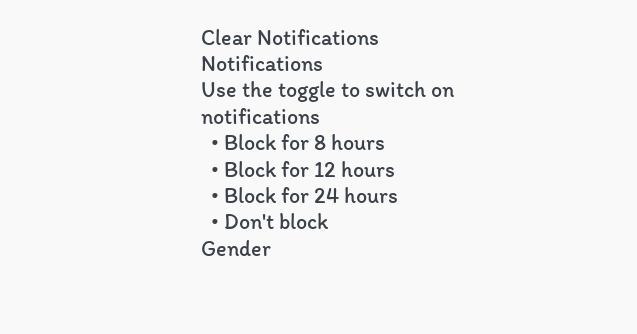Clear Notifications
Notifications
Use the toggle to switch on notifications
  • Block for 8 hours
  • Block for 12 hours
  • Block for 24 hours
  • Don't block
Gender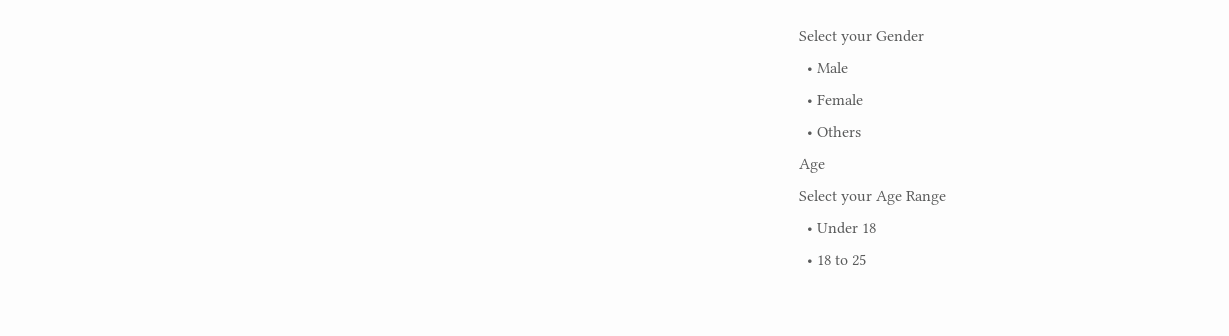Select your Gender
  • Male
  • Female
  • Others
Age
Select your Age Range
  • Under 18
  • 18 to 25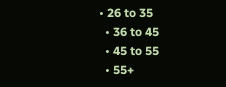• 26 to 35
  • 36 to 45
  • 45 to 55
  • 55+